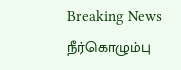Breaking News
நீர்கொழும்பு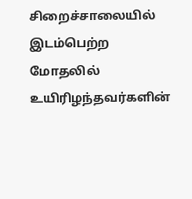சிறைச்சாலையில் இடம்பெற்ற மோதலில் உயிரிழந்தவர்களின்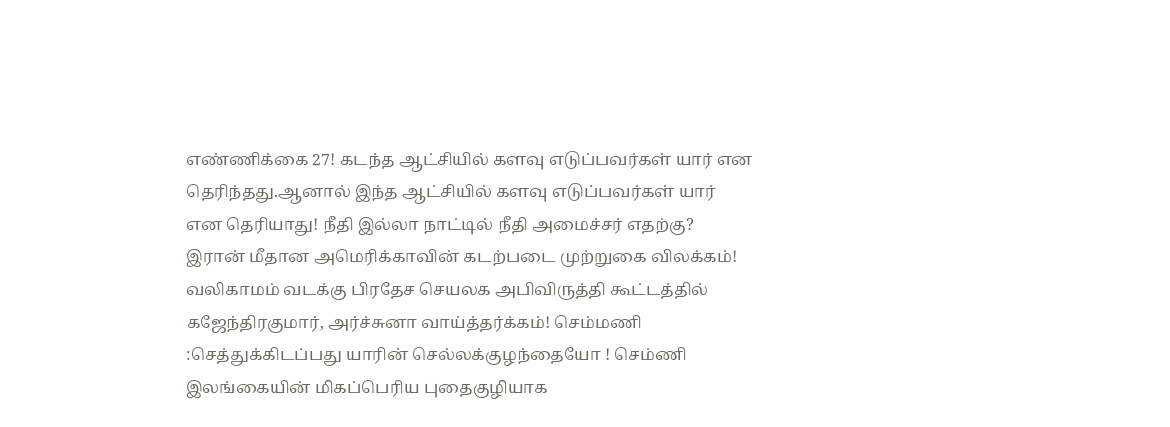எண்ணிக்கை 27! கடந்த ஆட்சியில் களவு எடுப்பவர்கள் யார் என தெரிந்தது.ஆனால் இந்த ஆட்சியில் களவு எடுப்பவர்கள் யார் என தெரியாது! நீதி இல்லா நாட்டில் நீதி அமைச்சர் எதற்கு? இரான் மீதான அமெரிக்காவின் கடற்படை முற்றுகை விலக்கம்! வலிகாமம் வடக்கு பிரதேச செயலக அபிவிருத்தி கூட்டத்தில் கஜேந்திரகுமார், அர்ச்சுனா வாய்த்தர்க்கம்! செம்மணி :செத்துக்கிடப்பது யாரின் செல்லக்குழந்தையோ ! செம்ணி இலங்கையின் மிகப்பெரிய புதைகுழியாக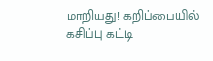மாறியது! கறிப்பையில் கசிப்பு கட்டி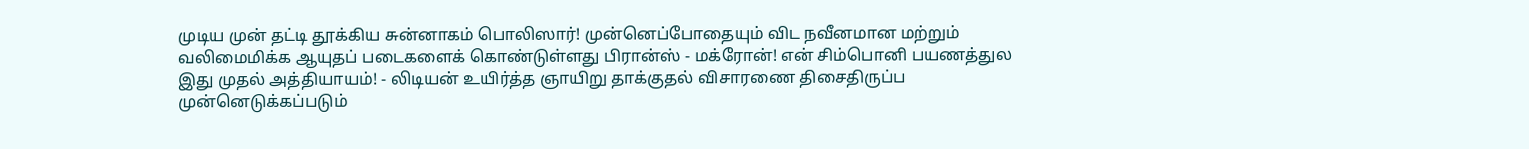முடிய முன் தட்டி தூக்கிய சுன்னாகம் பொலிஸார்! முன்னெப்போதையும் விட நவீனமான மற்றும் வலிமைமிக்க ஆயுதப் படைகளைக் கொண்டுள்ளது பிரான்ஸ் - மக்ரோன்! என் சிம்பொனி பயணத்துல இது முதல் அத்தியாயம்! - லிடியன் உயிர்த்த ஞாயிறு தாக்குதல் விசாரணை திசைதிருப்ப முன்னெடுக்கப்படும்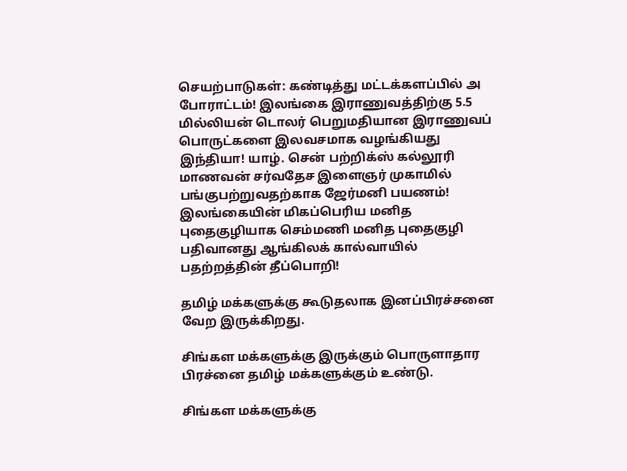செயற்பாடுகள்: கண்டித்து மட்டக்களப்பில் அ போராட்டம்! இலங்கை இராணுவத்திற்கு 5.5 மில்லியன் டொலர் பெறுமதியான இராணுவப் பொருட்களை இலவசமாக வழங்கியது இந்தியா! யாழ். சென் பற்றிக்ஸ் கல்லூரி மாணவன் சர்வதேச இளைஞர் முகாமில் பங்குபற்றுவதற்காக ஜேர்மனி பயணம்! இலங்கையின் மிகப்பெரிய மனித புதைகுழியாக செம்மணி மனித புதைகுழி பதிவானது ஆங்கிலக் கால்வாயில் பதற்றத்தின் தீப்பொறி!

தமிழ் மக்களுக்கு கூடுதலாக இனப்பிரச்சனை வேற இருக்கிறது.

சிங்கள மக்களுக்கு இருக்கும் பொருளாதார பிரச்னை தமிழ் மக்களுக்கும் உண்டு.

சிங்கள மக்களுக்கு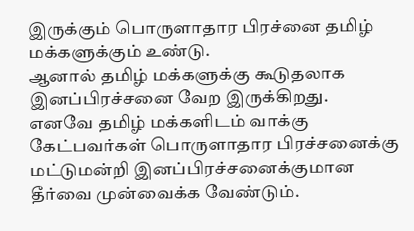இருக்கும் பொருளாதார பிரச்னை தமிழ் மக்களுக்கும் உண்டு.
ஆனால் தமிழ் மக்களுக்கு கூடுதலாக இனப்பிரச்சனை வேற இருக்கிறது.
எனவே தமிழ் மக்களிடம் வாக்கு கேட்பவர்கள் பொருளாதார பிரச்சனைக்கு மட்டுமன்றி இனப்பிரச்சனைக்குமான தீர்வை முன்வைக்க வேண்டும்.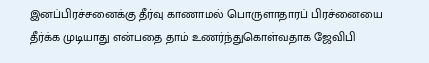இனப்பிரச்சனைக்கு தீர்வு காணாமல் பொருளாதாரப் பிரச்னையை தீர்க்க முடியாது என்பதை தாம் உணர்ந்துகொள்வதாக ஜேவிபி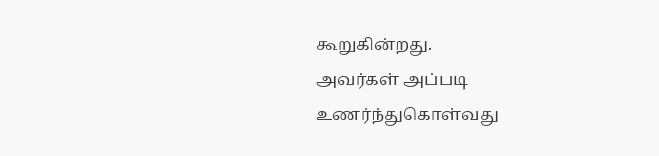கூறுகின்றது.
அவர்கள் அப்படி உணர்ந்துகொள்வது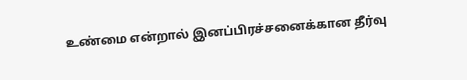உண்மை என்றால் இனப்பிரச்சனைக்கான தீர்வு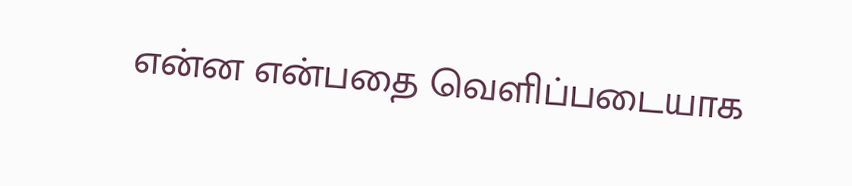என்ன என்பதை வெளிப்படையாக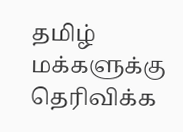தமிழ் மக்களுக்கு தெரிவிக்க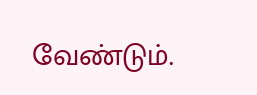வேண்டும்.